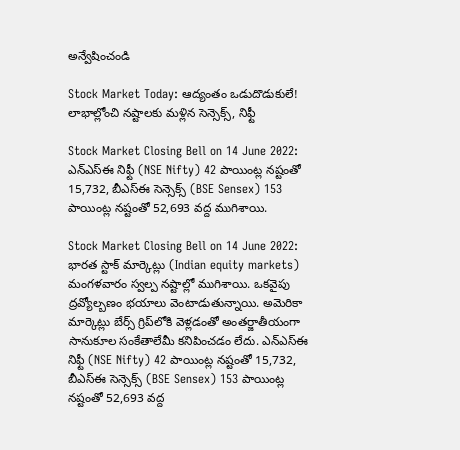అన్వేషించండి

Stock Market Today: ఆద్యంతం ఒడుదొడుకులే! లాభాల్లోంచి నష్టాలకు మళ్లిన సెన్సెక్స్‌, నిఫ్టీ

Stock Market Closing Bell on 14 June 2022: ఎన్‌ఎస్‌ఈ నిఫ్టీ (NSE Nifty) 42 పాయింట్ల నష్టంతో 15,732, బీఎస్‌ఈ సెన్సెక్స్‌ (BSE Sensex) 153 పాయింట్ల నష్టంతో 52,693 వద్ద ముగిశాయి.

Stock Market Closing Bell on 14 June 2022: భారత స్టాక్‌ మార్కెట్లు (Indian equity markets) మంగళవారం స్వల్ప నష్టాల్లో ముగిశాయి. ఒకవైపు ద్రవ్యోల్బణం భయాలు వెంటాడుతున్నాయి. అమెరికా మార్కెట్లు బేర్స్‌ గ్రిప్‌లోకి వెళ్లడంతో అంతర్జాతీయంగా సానుకూల సంకేతాలేమీ కనిపించడం లేదు. ఎన్‌ఎస్‌ఈ నిఫ్టీ (NSE Nifty) 42 పాయింట్ల నష్టంతో 15,732, బీఎస్‌ఈ సెన్సెక్స్‌ (BSE Sensex) 153 పాయింట్ల నష్టంతో 52,693 వద్ద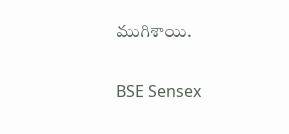ముగిశాయి.

BSE Sensex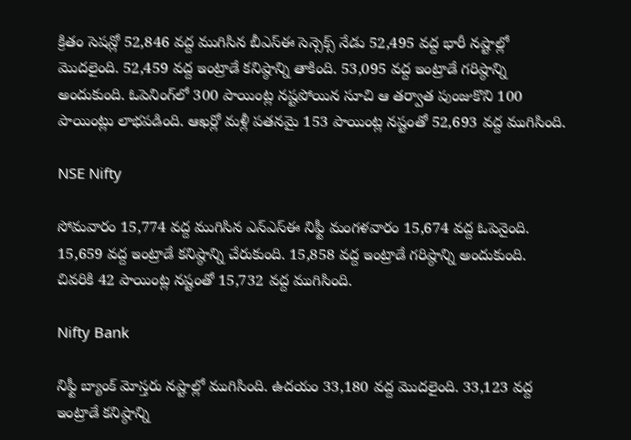క్రితం సెషన్లో 52,846 వద్ద ముగిసిన బీఎస్‌ఈ సెన్సెక్స్‌ నేడు 52,495 వద్ద భారీ నష్టాల్లో మొదలైంది. 52,459 వద్ద ఇంట్రాడే కనిష్ఠాన్ని తాకింది. 53,095 వద్ద ఇంట్రాడే గరిష్ఠాన్ని అందుకుంది. ఓపెనింగ్‌లో 300 పాయింట్ల నష్టపోయిన సూచి ఆ తర్వాత పుంజుకొని 100 పాయింట్లు లాభపడింది. ఆఖర్లో మళ్లీ పతనమై 153 పాయింట్ల నష్టంతో 52,693 వద్ద ముగిసింది.

NSE Nifty

సోమవారం 15,774 వద్ద ముగిసిన ఎన్‌ఎస్‌ఈ నిఫ్టీ మంగళవారం 15,674 వద్ద ఓపెనైంది. 15,659 వద్ద ఇంట్రాడే కనిష్ఠాన్ని చేరుకుంది. 15,858 వద్ద ఇంట్రాడే గరిష్ఠాన్ని అందుకుంది. చివరికి 42 పాయింట్ల నష్టంతో 15,732 వద్ద ముగిసింది.

Nifty Bank

నిఫ్టీ బ్యాంక్‌ మోస్తరు నష్టాల్లో ముగిసింది. ఉదయం 33,180 వద్ద మొదలైంది. 33,123 వద్ద ఇంట్రాడే కనిష్ఠాన్ని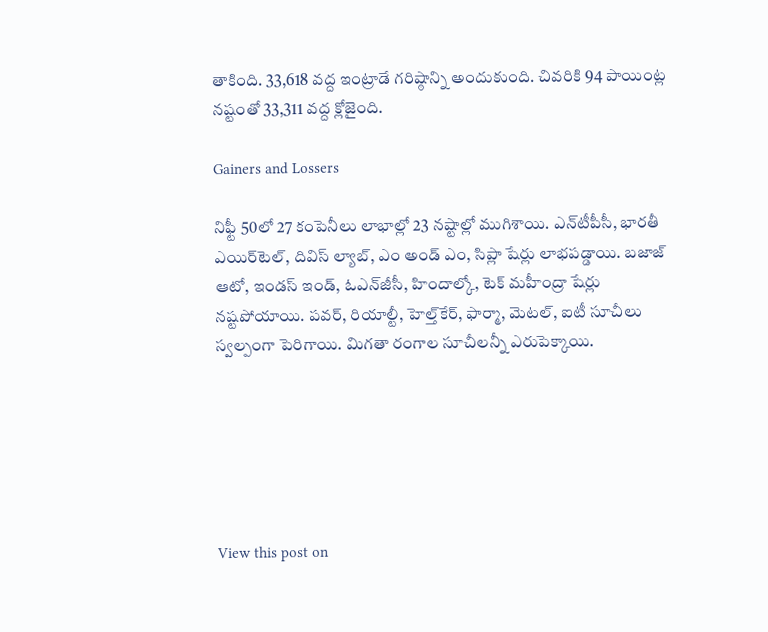తాకింది. 33,618 వద్ద ఇంట్రాడే గరిష్ఠాన్ని అందుకుంది. చివరికి 94 పాయింట్ల నష్టంతో 33,311 వద్ద క్లోజైంది.

Gainers and Lossers

నిఫ్టీ 50లో 27 కంపెనీలు లాభాల్లో 23 నష్టాల్లో ముగిశాయి. ఎన్‌టీపీసీ, భారతీ ఎయిర్‌టెల్‌, దివిస్‌ ల్యాబ్‌, ఎం అండ్‌ ఎం, సిప్లా షేర్లు లాభపడ్డాయి. బజాజ్‌ ఆటో, ఇండస్‌ ఇండ్‌, ఓఎన్‌జీసీ, హిందాల్కో, టెక్‌ మహీంద్రా షేర్లు నష్టపోయాయి. పవర్‌, రియాల్టీ, హెల్త్‌కేర్‌, ఫార్మా, మెటల్‌, ఐటీ సూచీలు స్వల్పంగా పెరిగాయి. మిగతా రంగాల సూచీలన్నీ ఎరుపెక్కాయి.






View this post on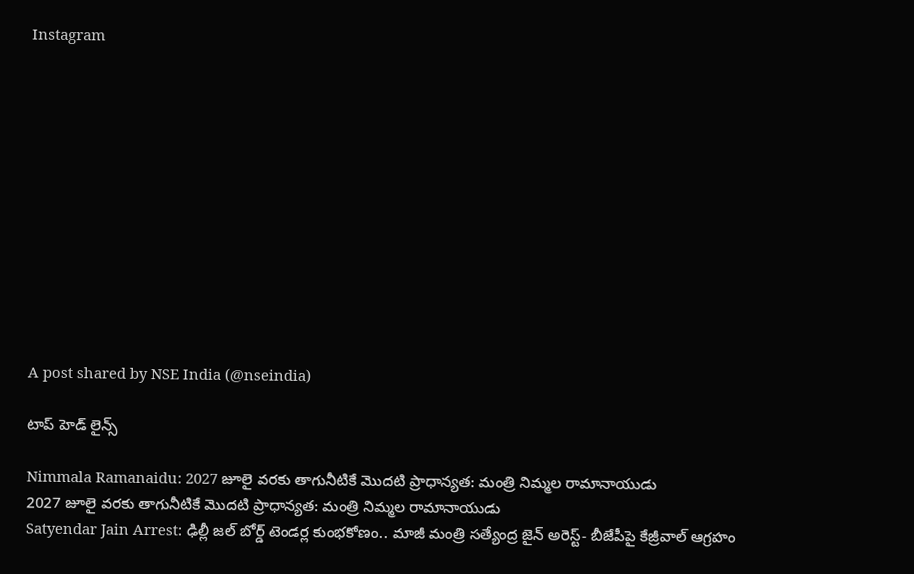Instagram












A post shared by NSE India (@nseindia)

టాప్ హెడ్ లైన్స్

Nimmala Ramanaidu: 2027 జూలై వరకు తాగునీటికే మొదటి ప్రాధాన్యత: మంత్రి నిమ్మల రామానాయుడు
2027 జూలై వరకు తాగునీటికే మొదటి ప్రాధాన్యత: మంత్రి నిమ్మల రామానాయుడు
Satyendar Jain Arrest: ఢిల్లీ జల్ బోర్డ్ టెండర్ల కుంభకోణం.. మాజీ మంత్రి సత్యేంద్ర జైన్ అరెస్ట్- బీజేపీపై కేజ్రీవాల్ ఆగ్రహం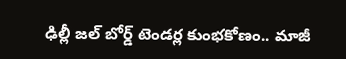ఢిల్లీ జల్ బోర్డ్ టెండర్ల కుంభకోణం.. మాజీ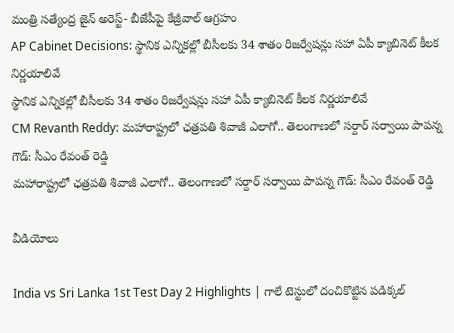మంత్రి సత్యేంద్ర జైన్ అరెస్ట్- బీజేపీపై కేజ్రీవాల్ ఆగ్రహం
AP Cabinet Decisions: స్థానిక ఎన్నికల్లో బీసీలకు 34 శాతం రిజర్వేషన్లు సహా ఏపీ క్యాబినెట్‌ కీలక నిర్ణయాలివే
స్థానిక ఎన్నికల్లో బీసీలకు 34 శాతం రిజర్వేషన్లు సహా ఏపీ క్యాబినెట్‌ కీలక నిర్ణయాలివే
CM Revanth Reddy: మహారాష్ట్రలో ఛత్రపతి శివాజీ ఎలాగో.. తెలంగాణలో సర్దార్ సర్వాయి పాపన్న గౌడ్: సీఎం రేవంత్ రెడ్డి
మహారాష్ట్రలో ఛత్రపతి శివాజీ ఎలాగో.. తెలంగాణలో సర్దార్ సర్వాయి పాపన్న గౌడ్: సీఎం రేవంత్ రెడ్డి

వీడియోలు

India vs Sri Lanka 1st Test Day 2 Highlights | గాలే టెస్టులో దంచికొట్టిన పడిక్కల్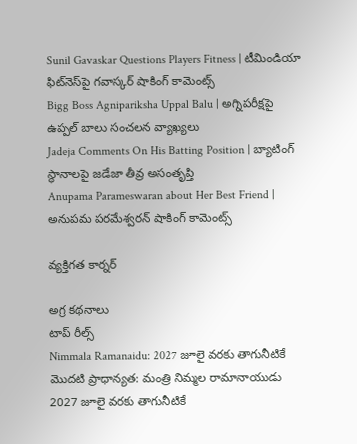Sunil Gavaskar Questions Players Fitness | టీమిండియా ఫిట్‌నెస్‌పై గవాస్కర్ షాకింగ్ కామెంట్స్
Bigg Boss Agnipariksha Uppal Balu | అగ్నిపరీక్షపై ఉప్పల్ బాలు సంచలన వ్యాఖ్యలు
Jadeja Comments On His Batting Position | బ్యాటింగ్ స్థానాలపై జడేజా తీవ్ర అసంతృప్తి
Anupama Parameswaran about Her Best Friend | అనుపమ పరమేశ్వరన్ షాకింగ్ కామెంట్స్

వ్యక్తిగత కార్నర్

అగ్ర కథనాలు
టాప్ రీల్స్
Nimmala Ramanaidu: 2027 జూలై వరకు తాగునీటికే మొదటి ప్రాధాన్యత: మంత్రి నిమ్మల రామానాయుడు
2027 జూలై వరకు తాగునీటికే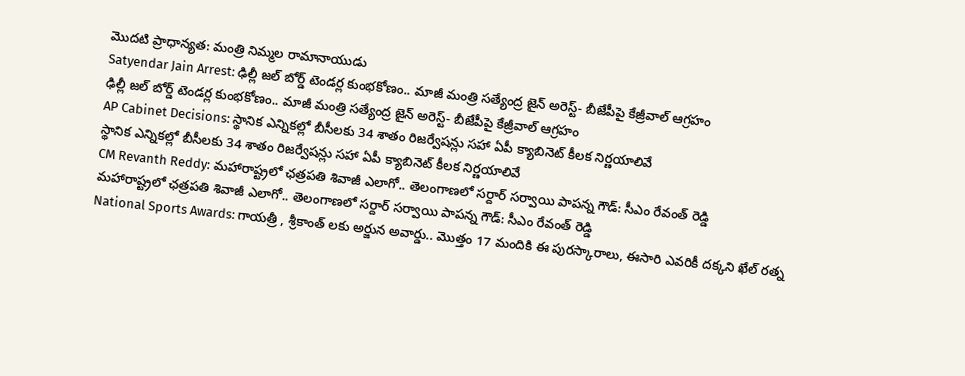మొదటి ప్రాధాన్యత: మంత్రి నిమ్మల రామానాయుడు
Satyendar Jain Arrest: ఢిల్లీ జల్ బోర్డ్ టెండర్ల కుంభకోణం.. మాజీ మంత్రి సత్యేంద్ర జైన్ అరెస్ట్- బీజేపీపై కేజ్రీవాల్ ఆగ్రహం
ఢిల్లీ జల్ బోర్డ్ టెండర్ల కుంభకోణం.. మాజీ మంత్రి సత్యేంద్ర జైన్ అరెస్ట్- బీజేపీపై కేజ్రీవాల్ ఆగ్రహం
AP Cabinet Decisions: స్థానిక ఎన్నికల్లో బీసీలకు 34 శాతం రిజర్వేషన్లు సహా ఏపీ క్యాబినెట్‌ కీలక నిర్ణయాలివే
స్థానిక ఎన్నికల్లో బీసీలకు 34 శాతం రిజర్వేషన్లు సహా ఏపీ క్యాబినెట్‌ కీలక నిర్ణయాలివే
CM Revanth Reddy: మహారాష్ట్రలో ఛత్రపతి శివాజీ ఎలాగో.. తెలంగాణలో సర్దార్ సర్వాయి పాపన్న గౌడ్: సీఎం రేవంత్ రెడ్డి
మహారాష్ట్రలో ఛత్రపతి శివాజీ ఎలాగో.. తెలంగాణలో సర్దార్ సర్వాయి పాపన్న గౌడ్: సీఎం రేవంత్ రెడ్డి
National Sports Awards: గాయ‌త్రీ , శ్రీకాంత్ లకు అర్జున అవార్డు.. మొత్తం 17 మందికి ఈ పురస్కారాలు, ఈసారి ఎవరికీ దక్కని ఖేల్ రత్న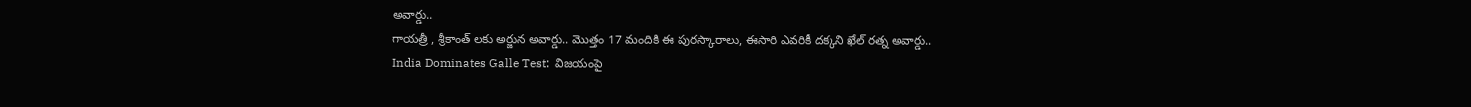అవార్డు..
గాయ‌త్రీ , శ్రీకాంత్ లకు అర్జున అవార్డు.. మొత్తం 17 మందికి ఈ పురస్కారాలు, ఈసారి ఎవరికీ దక్కని ఖేల్ రత్న అవార్డు..
India Dominates Galle Test:  విజ‌యంపై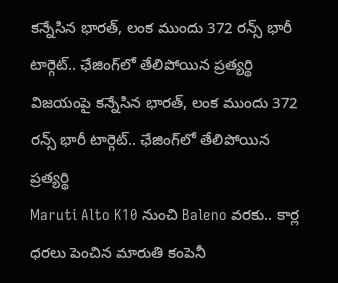క‌న్నేసిన భార‌త్, లంక ముందు 372 రన్స్ భారీ టార్గెట్.. ఛేజింగ్‌లో తేలిపోయిన ప్రత్యర్థి
విజ‌యంపై క‌న్నేసిన భార‌త్, లంక ముందు 372 రన్స్ భారీ టార్గెట్.. ఛేజింగ్‌లో తేలిపోయిన ప్రత్యర్థి
Maruti Alto K10 నుంచి Baleno వరకు.. కార్ల ధరలు పెంచిన మారుతి కంపెనీ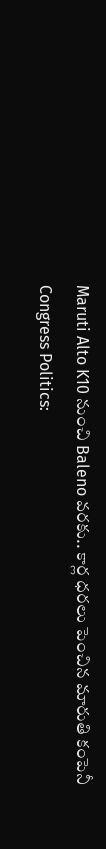Maruti Alto K10 నుంచి Baleno వరకు.. కార్ల ధరలు పెంచిన మారుతి కంపెనీ
Congress Politics: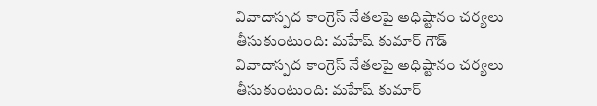వివాదాస్పద కాంగ్రెస్ నేతలపై అధిష్టానం చర్యలు తీసుకుంటుంది: మహేష్ కుమార్ గౌడ్
వివాదాస్పద కాంగ్రెస్ నేతలపై అధిష్టానం చర్యలు తీసుకుంటుంది: మహేష్ కుమార్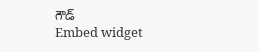గౌడ్
Embed widget